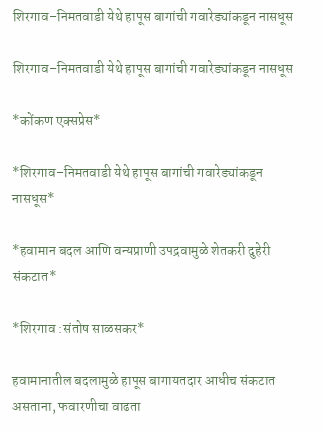शिरगाव–निमतवाडी येथे हापूस बागांची गवारेड्यांकडून नासधूस

शिरगाव–निमतवाडी येथे हापूस बागांची गवारेड्यांकडून नासधूस

*कोंकण एक्सप्रेस*

*शिरगाव–निमतवाडी येथे हापूस बागांची गवारेड्यांकडून नासधूस*

*हवामान बदल आणि वन्यप्राणी उपद्रवामुळे शेतकरी दुहेरी संकटात*

*शिरगाव :संतोष साळसकर*

हवामानातील बदलामुळे हापूस बागायतदार आधीच संकटात असताना, फवारणीचा वाढता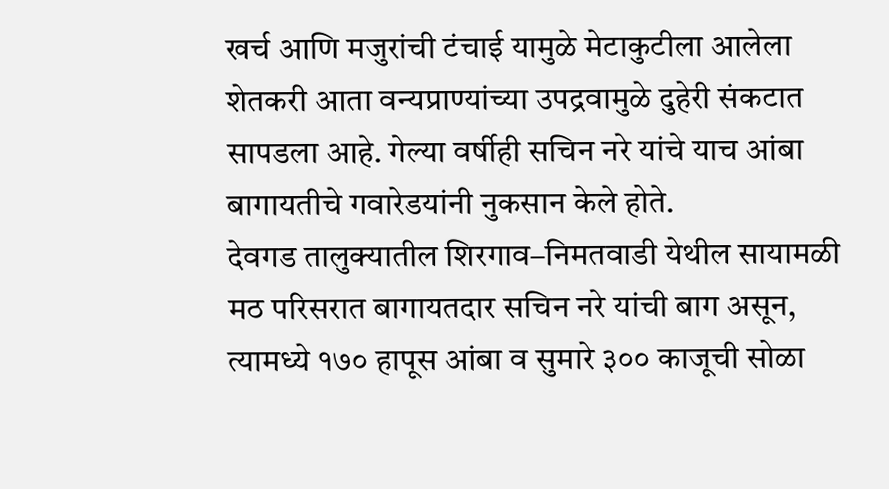खर्च आणि मजुरांची टंचाई यामुळे मेटाकुटीला आलेला शेतकरी आता वन्यप्राण्यांच्या उपद्रवामुळे दुहेरी संकटात सापडला आहे. गेल्या वर्षीही सचिन नरे यांचे याच आंबा बागायतीचे गवारेडयांनी नुकसान केले होते.
देवगड तालुक्यातील शिरगाव–निमतवाडी येथील सायामळी मठ परिसरात बागायतदार सचिन नरे यांची बाग असून, त्यामध्ये १७० हापूस आंबा व सुमारे ३०० काजूची सोळा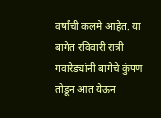वर्षांची कलमे आहेत. या बागेत रविवारी रात्री गवारेड्यांनी बागेचे कुंपण तोडून आत येऊन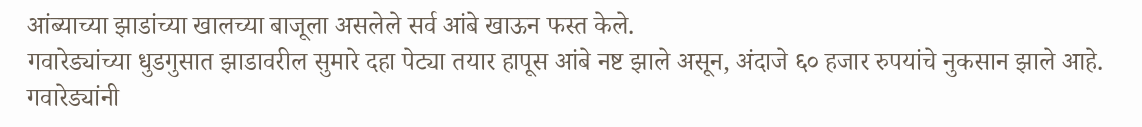आंब्याच्या झाडांच्या खालच्या बाजूला असलेले सर्व आंबे खाऊन फस्त केले.
गवारेड्यांच्या धुडगुसात झाडावरील सुमारे दहा पेट्या तयार हापूस आंबे नष्ट झाले असून, अंदाजे ६० हजार रुपयांचे नुकसान झाले आहे. गवारेड्यांनी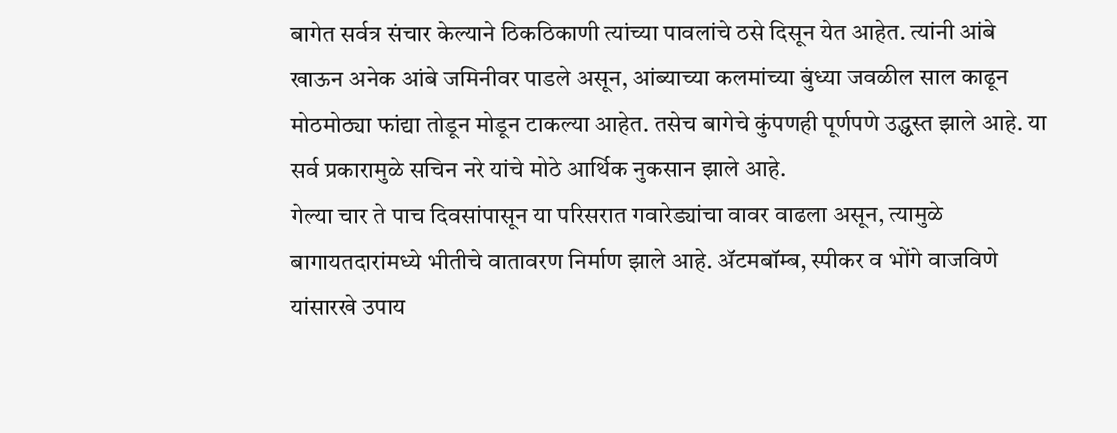बागेत सर्वत्र संचार केल्याने ठिकठिकाणी त्यांच्या पावलांचे ठसे दिसून येत आहेत. त्यांनी आंबे खाऊन अनेक आंबे जमिनीवर पाडले असून, आंब्याच्या कलमांच्या बुंध्या जवळील साल काढून मोठमोठ्या फांद्या तोडून मोडून टाकल्या आहेत. तसेच बागेचे कुंपणही पूर्णपणे उद्ध्वस्त झाले आहे. या सर्व प्रकारामुळे सचिन नरे यांचे मोठे आर्थिक नुकसान झाले आहे.
गेल्या चार ते पाच दिवसांपासून या परिसरात गवारेड्यांचा वावर वाढला असून, त्यामुळे बागायतदारांमध्ये भीतीचे वातावरण निर्माण झाले आहे. ॲटमबॉम्ब, स्पीकर व भोंगे वाजविणे यांसारखे उपाय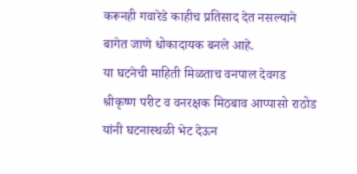करूनही गवारेडे काहीच प्रतिसाद देत नसल्याने बागेत जाणे धोकादायक बनले आहे.
या घटनेची माहिती मिळताच वनपाल देवगड श्रीकृष्ण परीट व वनरक्षक मिठबाव आप्पासो राठोड यांनी घटनास्थळी भेट देऊन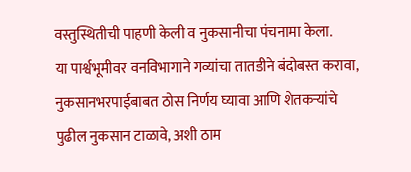वस्तुस्थितीची पाहणी केली व नुकसानीचा पंचनामा केला.
या पार्श्वभूमीवर वनविभागाने गव्यांचा तातडीने बंदोबस्त करावा, नुकसानभरपाईबाबत ठोस निर्णय घ्यावा आणि शेतकऱ्यांचे पुढील नुकसान टाळावे, अशी ठाम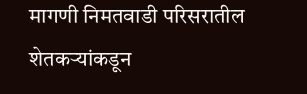मागणी निमतवाडी परिसरातील शेतकऱ्यांकडून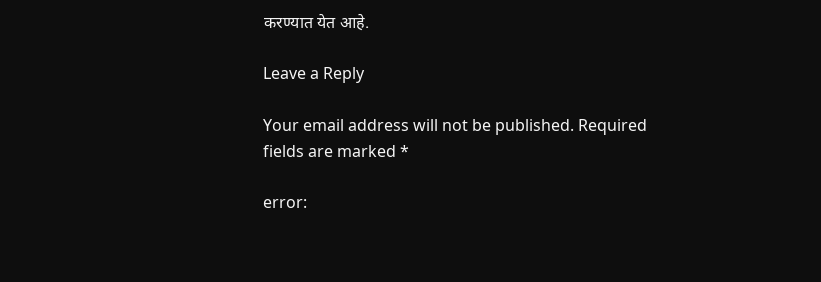करण्यात येत आहे.

Leave a Reply

Your email address will not be published. Required fields are marked *

error: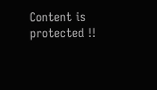Content is protected !!